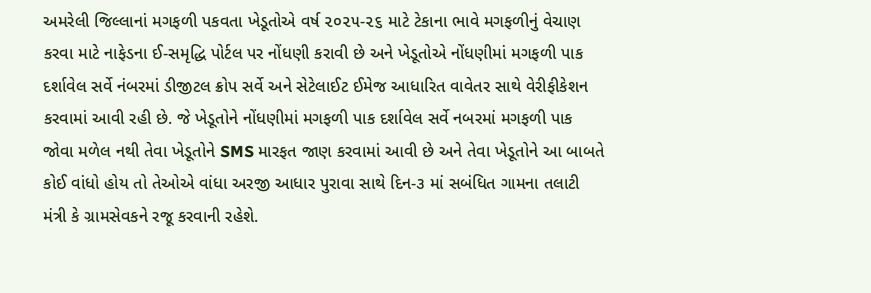અમરેલી જિલ્લાનાં મગફળી પકવતા ખેડૂતોએ વર્ષ ૨૦૨૫-૨૬ માટે ટેકાના ભાવે મગફળીનું વેચાણ કરવા માટે નાફેડના ઈ-સમૃદ્ધિ પોર્ટલ પર નોંધણી કરાવી છે અને ખેડૂતોએ નોંધણીમાં મગફળી પાક દર્શાવેલ સર્વે નંબરમાં ડીજીટલ ક્રોપ સર્વે અને સેટેલાઈટ ઈમેજ આધારિત વાવેતર સાથે વેરીફીકેશન કરવામાં આવી રહી છે. જે ખેડૂતોને નોંધણીમાં મગફળી પાક દર્શાવેલ સર્વે નબરમાં મગફળી પાક જોવા મળેલ નથી તેવા ખેડૂતોને SMS મારફત જાણ કરવામાં આવી છે અને તેવા ખેડૂતોને આ બાબતે કોઈ વાંધો હોય તો તેઓએ વાંધા અરજી આધાર પુરાવા સાથે દિન-૩ માં સબંધિત ગામના તલાટી મંત્રી કે ગ્રામસેવકને રજૂ કરવાની રહેશે.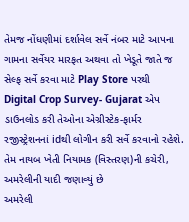તેમજ નોંધણીમાં દર્શાવેલ સર્વે નંબર માટે આપના ગામના સર્વેયર મારફત અથવા તો ખેડૂતે જાતે જ સેલ્ફ સર્વે કરવા માટે Play Store પરથી Digital Crop Survey- Gujarat એપ ડાઉનલોડ કરી તેઓના એગ્રીસ્ટેક-ફાર્મર રજીસ્ટ્રેશનનાં idથી લોગીન કરી સર્વે કરવાનો રહેશે. તેમ નાયબ ખેતી નિયામક (વિસ્તરણ)ની કચેરી, અમરેલીની યાદી જણાવ્યું છે
અમરેલી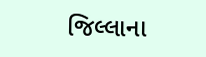જિલ્લાના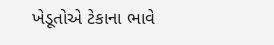ખેડૂતોએ ટેકાના ભાવે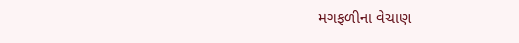મગફળીના વેચાણ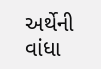અર્થેની વાંધા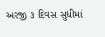અરજી ૩ દિવસ સુધીમાં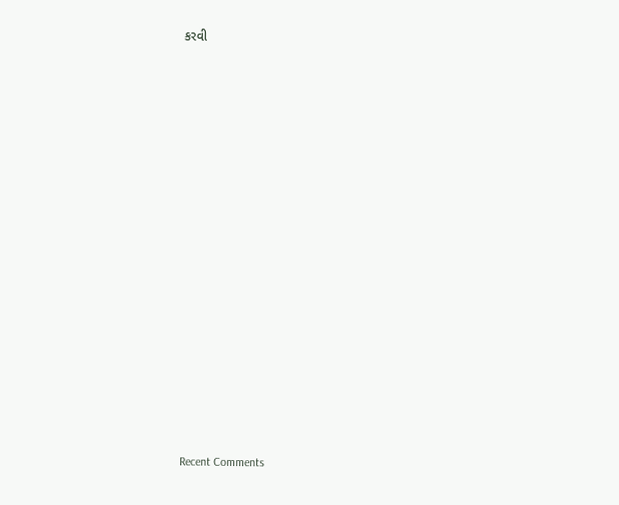કરવી


















Recent Comments